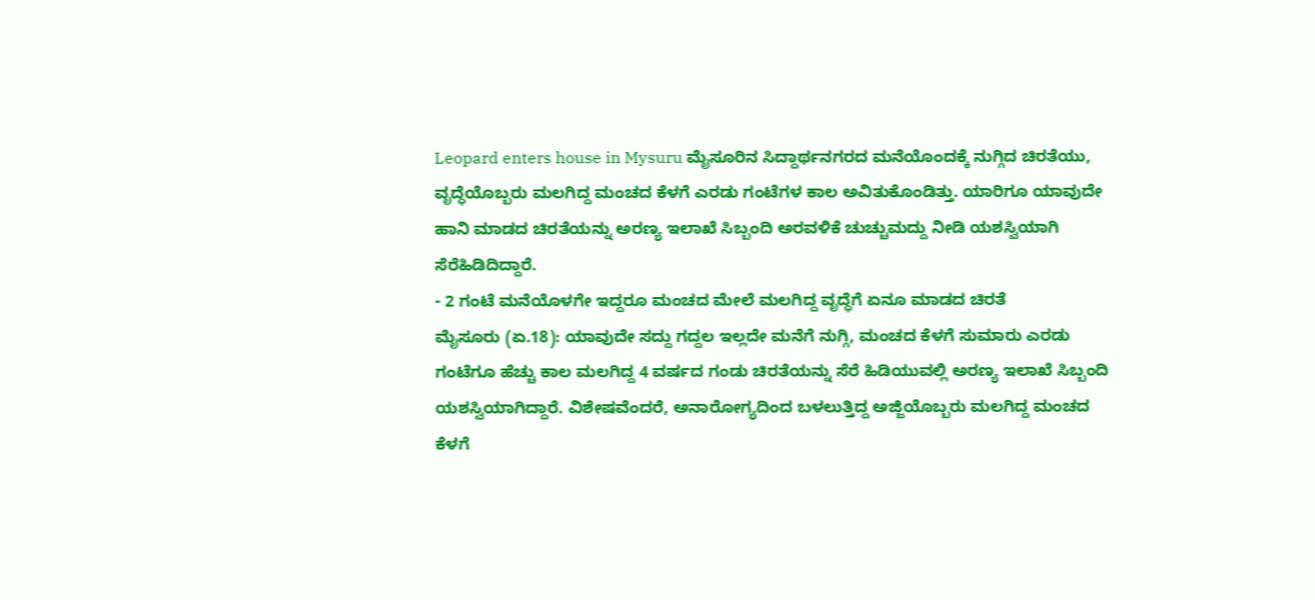Leopard enters house in Mysuru ಮೈಸೂರಿನ ಸಿದ್ದಾರ್ಥನಗರದ ಮನೆಯೊಂದಕ್ಕೆ ನುಗ್ಗಿದ ಚಿರತೆಯು, ವೃದ್ಧೆಯೊಬ್ಬರು ಮಲಗಿದ್ದ ಮಂಚದ ಕೆಳಗೆ ಎರಡು ಗಂಟೆಗಳ ಕಾಲ ಅವಿತುಕೊಂಡಿತ್ತು. ಯಾರಿಗೂ ಯಾವುದೇ ಹಾನಿ ಮಾಡದ ಚಿರತೆಯನ್ನು ಅರಣ್ಯ ಇಲಾಖೆ ಸಿಬ್ಬಂದಿ ಅರವಳಿಕೆ ಚುಚ್ಚುಮದ್ದು ನೀಡಿ ಯಶಸ್ವಿಯಾಗಿ ಸೆರೆಹಿಡಿದಿದ್ದಾರೆ.
- 2 ಗಂಟೆ ಮನೆಯೊಳಗೇ ಇದ್ದರೂ ಮಂಚದ ಮೇಲೆ ಮಲಗಿದ್ದ ವೃದ್ಧೆಗೆ ಏನೂ ಮಾಡದ ಚಿರತೆ
ಮೈಸೂರು (ಏ.18): ಯಾವುದೇ ಸದ್ದು ಗದ್ದಲ ಇಲ್ಲದೇ ಮನೆಗೆ ನುಗ್ಗಿ, ಮಂಚದ ಕೆಳಗೆ ಸುಮಾರು ಎರಡು ಗಂಟೆಗೂ ಹೆಚ್ಚು ಕಾಲ ಮಲಗಿದ್ದ 4 ವರ್ಷದ ಗಂಡು ಚಿರತೆಯನ್ನು ಸೆರೆ ಹಿಡಿಯುವಲ್ಲಿ ಅರಣ್ಯ ಇಲಾಖೆ ಸಿಬ್ಬಂದಿ ಯಶಸ್ವಿಯಾಗಿದ್ದಾರೆ. ವಿಶೇಷವೆಂದರೆ, ಅನಾರೋಗ್ಯದಿಂದ ಬಳಲುತ್ತಿದ್ದ ಅಜ್ಜಿಯೊಬ್ಬರು ಮಲಗಿದ್ದ ಮಂಚದ ಕೆಳಗೆ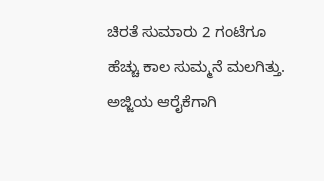ಚಿರತೆ ಸುಮಾರು 2 ಗಂಟೆಗೂ ಹೆಚ್ಚು ಕಾಲ ಸುಮ್ಮನೆ ಮಲಗಿತ್ತು. ಅಜ್ಜಿಯ ಆರೈಕೆಗಾಗಿ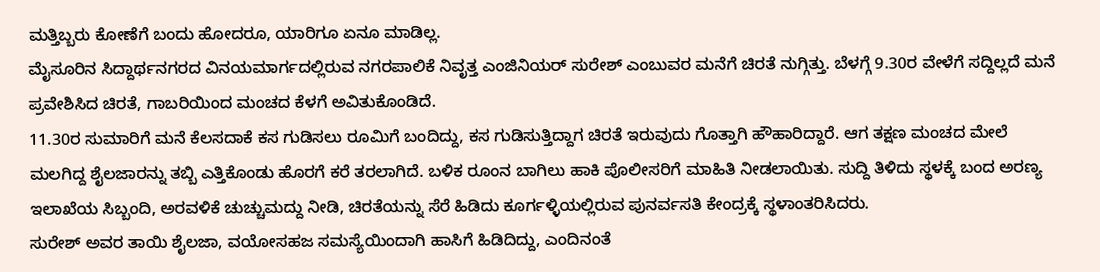ಮತ್ತಿಬ್ಬರು ಕೋಣೆಗೆ ಬಂದು ಹೋದರೂ, ಯಾರಿಗೂ ಏನೂ ಮಾಡಿಲ್ಲ.
ಮೈಸೂರಿನ ಸಿದ್ದಾರ್ಥನಗರದ ವಿನಯಮಾರ್ಗದಲ್ಲಿರುವ ನಗರಪಾಲಿಕೆ ನಿವೃತ್ತ ಎಂಜಿನಿಯರ್ ಸುರೇಶ್ ಎಂಬುವರ ಮನೆಗೆ ಚಿರತೆ ನುಗ್ಗಿತ್ತು. ಬೆಳಗ್ಗೆ 9.30ರ ವೇಳೆಗೆ ಸದ್ದಿಲ್ಲದೆ ಮನೆ ಪ್ರವೇಶಿಸಿದ ಚಿರತೆ, ಗಾಬರಿಯಿಂದ ಮಂಚದ ಕೆಳಗೆ ಅವಿತುಕೊಂಡಿದೆ.
11.30ರ ಸುಮಾರಿಗೆ ಮನೆ ಕೆಲಸದಾಕೆ ಕಸ ಗುಡಿಸಲು ರೂಮಿಗೆ ಬಂದಿದ್ದು, ಕಸ ಗುಡಿಸುತ್ತಿದ್ದಾಗ ಚಿರತೆ ಇರುವುದು ಗೊತ್ತಾಗಿ ಹೌಹಾರಿದ್ದಾರೆ. ಆಗ ತಕ್ಷಣ ಮಂಚದ ಮೇಲೆ ಮಲಗಿದ್ದ ಶೈಲಜಾರನ್ನು ತಬ್ಬಿ ಎತ್ತಿಕೊಂಡು ಹೊರಗೆ ಕರೆ ತರಲಾಗಿದೆ. ಬಳಿಕ ರೂಂನ ಬಾಗಿಲು ಹಾಕಿ ಪೊಲೀಸರಿಗೆ ಮಾಹಿತಿ ನೀಡಲಾಯಿತು. ಸುದ್ದಿ ತಿಳಿದು ಸ್ಥಳಕ್ಕೆ ಬಂದ ಅರಣ್ಯ ಇಲಾಖೆಯ ಸಿಬ್ಬಂದಿ, ಅರವಳಿಕೆ ಚುಚ್ಚುಮದ್ದು ನೀಡಿ, ಚಿರತೆಯನ್ನು ಸೆರೆ ಹಿಡಿದು ಕೂರ್ಗಳ್ಳಿಯಲ್ಲಿರುವ ಪುನರ್ವಸತಿ ಕೇಂದ್ರಕ್ಕೆ ಸ್ಥಳಾಂತರಿಸಿದರು.
ಸುರೇಶ್ ಅವರ ತಾಯಿ ಶೈಲಜಾ, ವಯೋಸಹಜ ಸಮಸ್ಯೆಯಿಂದಾಗಿ ಹಾಸಿಗೆ ಹಿಡಿದಿದ್ದು, ಎಂದಿನಂತೆ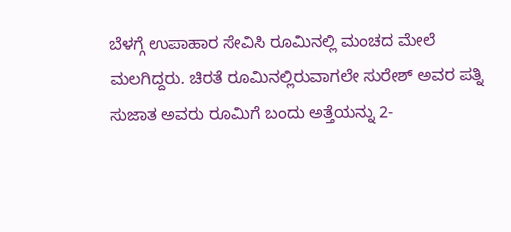ಬೆಳಗ್ಗೆ ಉಪಾಹಾರ ಸೇವಿಸಿ ರೂಮಿನಲ್ಲಿ ಮಂಚದ ಮೇಲೆ ಮಲಗಿದ್ದರು. ಚಿರತೆ ರೂಮಿನಲ್ಲಿರುವಾಗಲೇ ಸುರೇಶ್ ಅವರ ಪತ್ನಿ ಸುಜಾತ ಅವರು ರೂಮಿಗೆ ಬಂದು ಅತ್ತೆಯನ್ನು 2-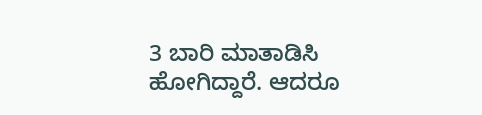3 ಬಾರಿ ಮಾತಾಡಿಸಿ ಹೋಗಿದ್ದಾರೆ. ಆದರೂ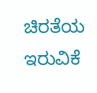ಚಿರತೆಯ ಇರುವಿಕೆ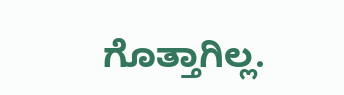ಗೊತ್ತಾಗಿಲ್ಲ.